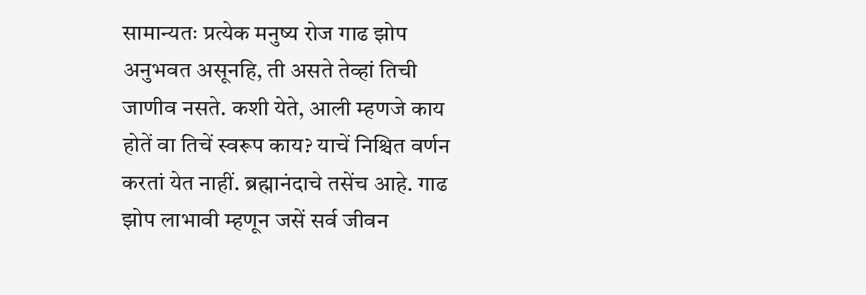सामान्यतः प्रत्येक मनुष्य रोज गाढ झोप अनुभवत असूनहि, ती असते तेव्हां तिची जाणीव नसते. कशी येते, आली म्हणजे काय होतें वा तिचें स्वरूप काय? याचें निश्चित वर्णन करतां येत नाहीं. ब्रह्मानंदाचे तसेंच आहे. गाढ झोप लाभावी म्हणून जसें सर्व जीवन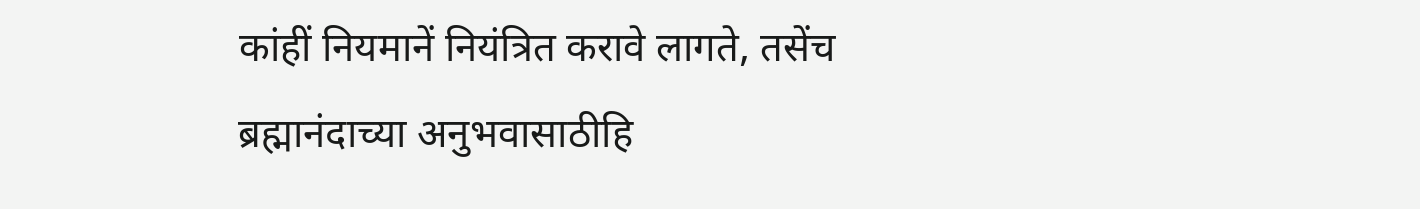कांहीं नियमानें नियंत्रित करावे लागते, तसेंच ब्रह्मानंदाच्या अनुभवासाठीहि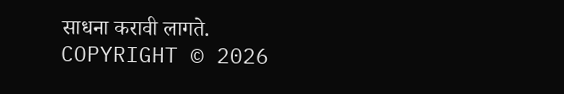साधना करावी लागते.
COPYRIGHT © 2026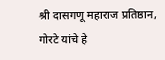श्री दासगणू महाराज प्रतिष्ठान, गोरटे यांचे हे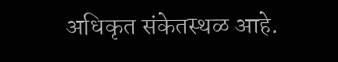अधिकृत संकेतस्थळ आहे.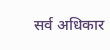सर्व अधिकार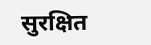सुरक्षित